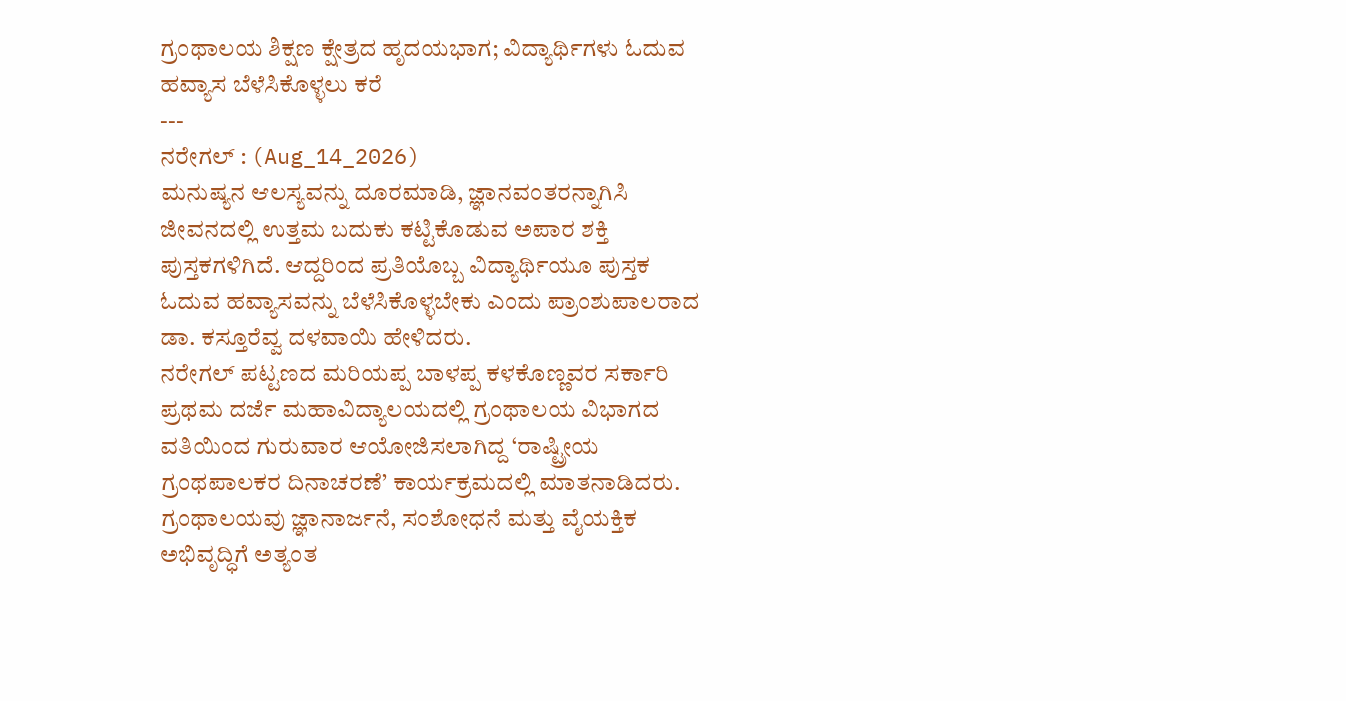ಗ್ರಂಥಾಲಯ ಶಿಕ್ಷಣ ಕ್ಷೇತ್ರದ ಹೃದಯಭಾಗ; ವಿದ್ಯಾರ್ಥಿಗಳು ಓದುವ ಹವ್ಯಾಸ ಬೆಳೆಸಿಕೊಳ್ಳಲು ಕರೆ
---
ನರೇಗಲ್ : (Aug_14_2026)
ಮನುಷ್ಯನ ಆಲಸ್ಯವನ್ನು ದೂರಮಾಡಿ, ಜ್ಞಾನವಂತರನ್ನಾಗಿಸಿ ಜೀವನದಲ್ಲಿ ಉತ್ತಮ ಬದುಕು ಕಟ್ಟಿಕೊಡುವ ಅಪಾರ ಶಕ್ತಿ ಪುಸ್ತಕಗಳಿಗಿದೆ. ಆದ್ದರಿಂದ ಪ್ರತಿಯೊಬ್ಬ ವಿದ್ಯಾರ್ಥಿಯೂ ಪುಸ್ತಕ ಓದುವ ಹವ್ಯಾಸವನ್ನು ಬೆಳೆಸಿಕೊಳ್ಳಬೇಕು ಎಂದು ಪ್ರಾಂಶುಪಾಲರಾದ ಡಾ. ಕಸ್ತೂರೆವ್ವ ದಳವಾಯಿ ಹೇಳಿದರು.
ನರೇಗಲ್ ಪಟ್ಟಣದ ಮರಿಯಪ್ಪ ಬಾಳಪ್ಪ ಕಳಕೊಣ್ಣವರ ಸರ್ಕಾರಿ ಪ್ರಥಮ ದರ್ಜೆ ಮಹಾವಿದ್ಯಾಲಯದಲ್ಲಿ ಗ್ರಂಥಾಲಯ ವಿಭಾಗದ ವತಿಯಿಂದ ಗುರುವಾರ ಆಯೋಜಿಸಲಾಗಿದ್ದ ‘ರಾಷ್ಟ್ರೀಯ ಗ್ರಂಥಪಾಲಕರ ದಿನಾಚರಣೆ’ ಕಾರ್ಯಕ್ರಮದಲ್ಲಿ ಮಾತನಾಡಿದರು.
ಗ್ರಂಥಾಲಯವು ಜ್ಞಾನಾರ್ಜನೆ, ಸಂಶೋಧನೆ ಮತ್ತು ವೈಯಕ್ತಿಕ ಅಭಿವೃದ್ಧಿಗೆ ಅತ್ಯಂತ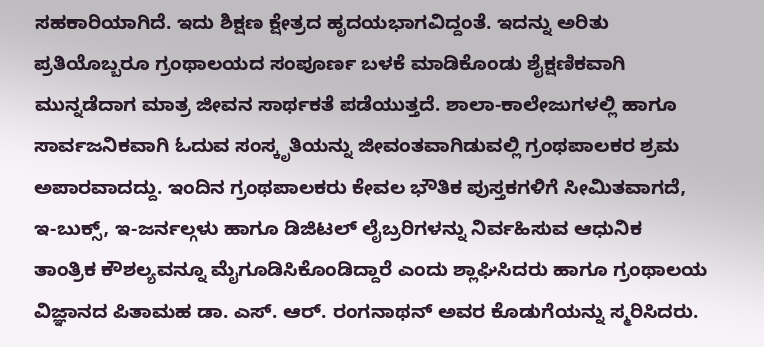ಸಹಕಾರಿಯಾಗಿದೆ. ಇದು ಶಿಕ್ಷಣ ಕ್ಷೇತ್ರದ ಹೃದಯಭಾಗವಿದ್ದಂತೆ. ಇದನ್ನು ಅರಿತು ಪ್ರತಿಯೊಬ್ಬರೂ ಗ್ರಂಥಾಲಯದ ಸಂಪೂರ್ಣ ಬಳಕೆ ಮಾಡಿಕೊಂಡು ಶೈಕ್ಷಣಿಕವಾಗಿ ಮುನ್ನಡೆದಾಗ ಮಾತ್ರ ಜೀವನ ಸಾರ್ಥಕತೆ ಪಡೆಯುತ್ತದೆ. ಶಾಲಾ-ಕಾಲೇಜುಗಳಲ್ಲಿ ಹಾಗೂ ಸಾರ್ವಜನಿಕವಾಗಿ ಓದುವ ಸಂಸ್ಕೃತಿಯನ್ನು ಜೀವಂತವಾಗಿಡುವಲ್ಲಿ ಗ್ರಂಥಪಾಲಕರ ಶ್ರಮ ಅಪಾರವಾದದ್ದು. ಇಂದಿನ ಗ್ರಂಥಪಾಲಕರು ಕೇವಲ ಭೌತಿಕ ಪುಸ್ತಕಗಳಿಗೆ ಸೀಮಿತವಾಗದೆ, ಇ-ಬುಕ್ಸ್, ಇ-ಜರ್ನಲ್ಗಳು ಹಾಗೂ ಡಿಜಿಟಲ್ ಲೈಬ್ರರಿಗಳನ್ನು ನಿರ್ವಹಿಸುವ ಆಧುನಿಕ ತಾಂತ್ರಿಕ ಕೌಶಲ್ಯವನ್ನೂ ಮೈಗೂಡಿಸಿಕೊಂಡಿದ್ದಾರೆ ಎಂದು ಶ್ಲಾಘಿಸಿದರು ಹಾಗೂ ಗ್ರಂಥಾಲಯ ವಿಜ್ಞಾನದ ಪಿತಾಮಹ ಡಾ. ಎಸ್. ಆರ್. ರಂಗನಾಥನ್ ಅವರ ಕೊಡುಗೆಯನ್ನು ಸ್ಮರಿಸಿದರು.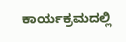ಕಾರ್ಯಕ್ರಮದಲ್ಲಿ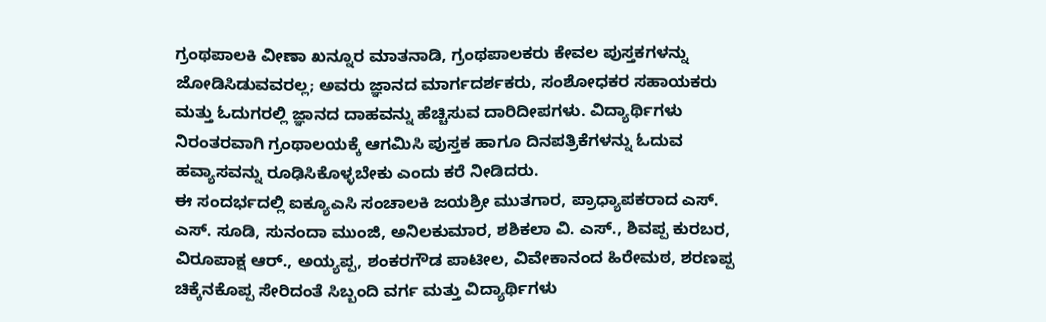ಗ್ರಂಥಪಾಲಕಿ ವೀಣಾ ಖನ್ನೂರ ಮಾತನಾಡಿ, ಗ್ರಂಥಪಾಲಕರು ಕೇವಲ ಪುಸ್ತಕಗಳನ್ನು ಜೋಡಿಸಿಡುವವರಲ್ಲ; ಅವರು ಜ್ಞಾನದ ಮಾರ್ಗದರ್ಶಕರು, ಸಂಶೋಧಕರ ಸಹಾಯಕರು ಮತ್ತು ಓದುಗರಲ್ಲಿ ಜ್ಞಾನದ ದಾಹವನ್ನು ಹೆಚ್ಚಿಸುವ ದಾರಿದೀಪಗಳು. ವಿದ್ಯಾರ್ಥಿಗಳು ನಿರಂತರವಾಗಿ ಗ್ರಂಥಾಲಯಕ್ಕೆ ಆಗಮಿಸಿ ಪುಸ್ತಕ ಹಾಗೂ ದಿನಪತ್ರಿಕೆಗಳನ್ನು ಓದುವ ಹವ್ಯಾಸವನ್ನು ರೂಢಿಸಿಕೊಳ್ಳಬೇಕು ಎಂದು ಕರೆ ನೀಡಿದರು.
ಈ ಸಂದರ್ಭದಲ್ಲಿ ಐಕ್ಯೂಎಸಿ ಸಂಚಾಲಕಿ ಜಯಶ್ರೀ ಮುತಗಾರ, ಪ್ರಾಧ್ಯಾಪಕರಾದ ಎಸ್. ಎಸ್. ಸೂಡಿ, ಸುನಂದಾ ಮುಂಜಿ, ಅನಿಲಕುಮಾರ, ಶಶಿಕಲಾ ವಿ. ಎಸ್., ಶಿವಪ್ಪ ಕುರಬರ, ವಿರೂಪಾಕ್ಷ ಆರ್., ಅಯ್ಯಪ್ಪ, ಶಂಕರಗೌಡ ಪಾಟೀಲ, ವಿವೇಕಾನಂದ ಹಿರೇಮಠ, ಶರಣಪ್ಪ ಚಿಕ್ಕೆನಕೊಪ್ಪ ಸೇರಿದಂತೆ ಸಿಬ್ಬಂದಿ ವರ್ಗ ಮತ್ತು ವಿದ್ಯಾರ್ಥಿಗಳು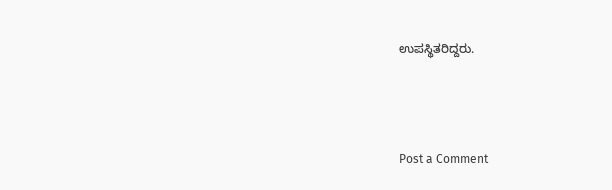ಉಪಸ್ಥಿತರಿದ್ದರು.



Post a Comment